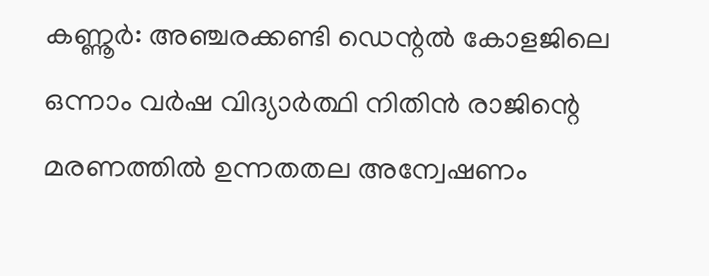കണ്ണൂര്‍: അഞ്ചരക്കണ്ടി ഡെന്റല്‍ കോളജിലെ ഒന്നാം വര്‍ഷ വിദ്യാര്‍ത്ഥി നിതിന്‍ രാജിന്റെ മരണത്തില്‍ ഉന്നതതല അന്വേഷണം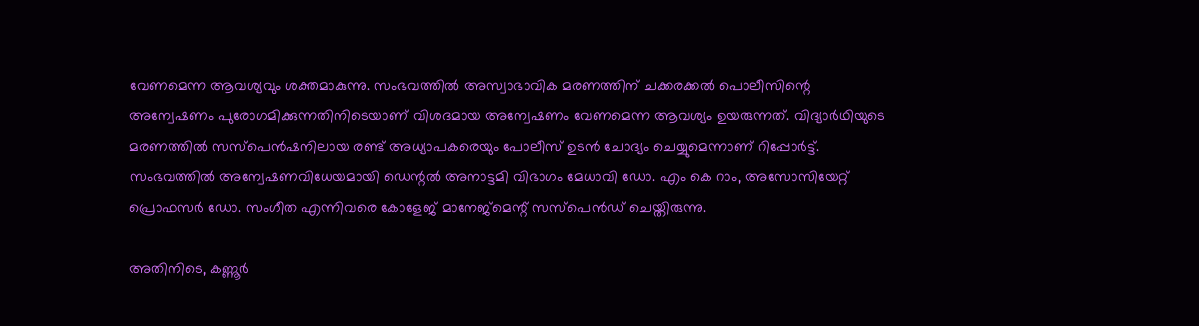വേണമെന്ന ആവശ്യവും ശക്തമാകുന്നു. സംഭവത്തില്‍ അസ്വാഭാവിക മരണത്തിന് ചക്കരക്കല്‍ പൊലീസിന്റെ അന്വേഷണം പുരോഗമിക്കുന്നതിനിടെയാണ് വിശദമായ അന്വേഷണം വേണമെന്ന ആവശ്യം ഉയരുന്നത്. വിദ്യാര്‍ഥിയുടെ മരണത്തില്‍ സസ്‌പെന്‍ഷനിലായ രണ്ട് അധ്യാപകരെയും പോലീസ് ഉടന്‍ ചോദ്യം ചെയ്യുമെന്നാണ് റിപ്പോര്‍ട്ട്. സംഭവത്തില്‍ അന്വേഷണവിധേയമായി ഡെന്റല്‍ അനാട്ടമി വിഭാഗം മേധാവി ഡോ. എം കെ റാം, അസോസിയേറ്റ് പ്രൊഫസര്‍ ഡോ. സംഗീത എന്നിവരെ കോളേജ് മാനേജ്മെന്റ് സസ്‌പെന്‍ഡ് ചെയ്തിരുന്നു.

അതിനിടെ, കണ്ണൂര്‍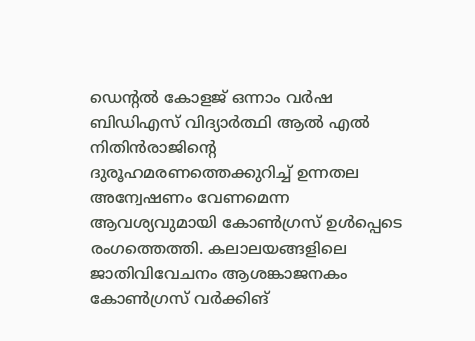ഡെന്റല്‍ കോളജ് ഒന്നാം വര്‍ഷ ബിഡിഎസ് വിദ്യാര്‍ത്ഥി ആല്‍ എല്‍ നിതിന്‍രാജിന്റെ ദുരൂഹമരണത്തെക്കുറിച്ച് ഉന്നതല അന്വേഷണം വേണമെന്ന ആവശ്യവുമായി കോണ്‍ഗ്രസ് ഉള്‍പ്പെടെ രംഗത്തെത്തി. കലാലയങ്ങളിലെ ജാതിവിവേചനം ആശങ്കാജനകം കോണ്‍ഗ്രസ് വര്‍ക്കിങ്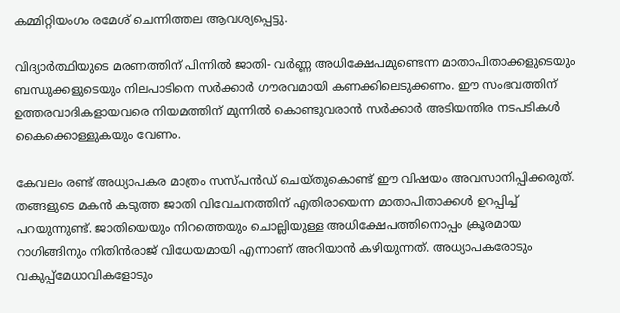കമ്മിറ്റിയംഗം രമേശ് ചെന്നിത്തല ആവശ്യപ്പെട്ടു.

വിദ്യാര്‍ത്ഥിയുടെ മരണത്തിന് പിന്നില്‍ ജാതി- വര്‍ണ്ണ അധിക്ഷേപമുണ്ടെന്ന മാതാപിതാക്കളുടെയും ബന്ധുക്കളുടെയും നിലപാടിനെ സര്‍ക്കാര്‍ ഗൗരവമായി കണക്കിലെടുക്കണം. ഈ സംഭവത്തിന് ഉത്തരവാദികളായവരെ നിയമത്തിന് മുന്നില്‍ കൊണ്ടുവരാന്‍ സര്‍ക്കാര്‍ അടിയന്തിര നടപടികള്‍ കൈക്കൊള്ളുകയും വേണം.

കേവലം രണ്ട് അധ്യാപകര മാത്രം സസ്പന്‍ഡ് ചെയ്തുകൊണ്ട് ഈ വിഷയം അവസാനിപ്പിക്കരുത്. തങ്ങളുടെ മകന്‍ കടുത്ത ജാതി വിവേചനത്തിന് എതിരായെന്ന മാതാപിതാക്കള്‍ ഉറപ്പിച്ച് പറയുന്നുണ്ട്. ജാതിയെയും നിറത്തെയും ചൊല്ലിയുള്ള അധിക്ഷേപത്തിനൊപ്പം ക്രൂരമായ റാഗിങ്ങിനും നിതിന്‍രാജ് വിധേയമായി എന്നാണ് അറിയാന്‍ കഴിയുന്നത്. അധ്യാപകരോടും വകുപ്പ്മേധാവികളോടും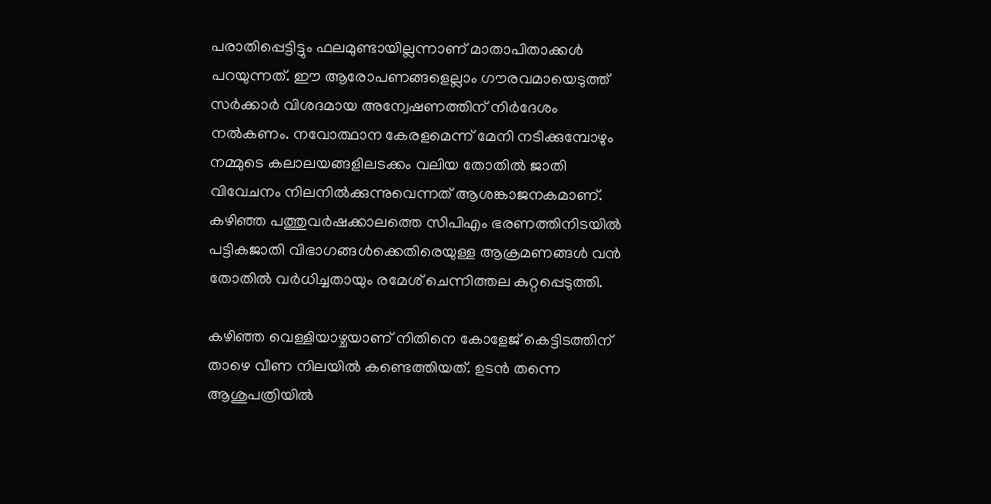പരാതിപ്പെട്ടിട്ടും ഫലമുണ്ടായില്ലന്നാണ് മാതാപിതാക്കള്‍ പറയുന്നത്. ഈ ആരോപണങ്ങളെല്ലാം ഗൗരവമായെടുത്ത് സര്‍ക്കാര്‍ വിശദമായ അന്വേഷണത്തിന് നിര്‍ദേശം നല്‍കണം. നവോത്ഥാന കേരളമെന്ന് മേനി നടിക്കുമ്പോഴും നമ്മുടെ കലാലയങ്ങളിലടക്കം വലിയ തോതില്‍ ജാതി വിവേചനം നിലനില്‍ക്കുന്നുവെന്നത് ആശങ്കാജനകമാണ്. കഴിഞ്ഞ പത്തുവര്‍ഷക്കാലത്തെ സിപിഎം ഭരണത്തിനിടയില്‍ പട്ടികജാതി വിഭാഗങ്ങള്‍ക്കെതിരെയുള്ള ആക്രമണങ്ങള്‍ വന്‍ തോതില്‍ വര്‍ധിച്ചതായും രമേശ് ചെന്നിത്തല കുറ്റപ്പെടുത്തി.

കഴിഞ്ഞ വെള്ളിയാഴ്ചയാണ് നിതിനെ കോളേജ് കെട്ടിടത്തിന് താഴെ വീണ നിലയില്‍ കണ്ടെത്തിയത്. ഉടന്‍ തന്നെ ആശുപത്രിയില്‍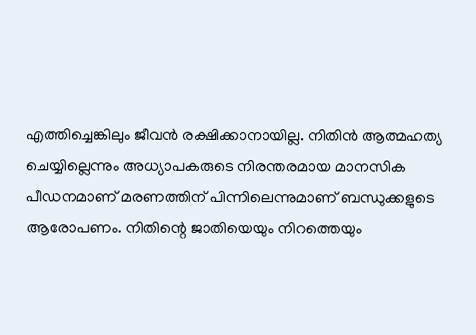എത്തിച്ചെങ്കിലും ജീവന്‍ രക്ഷിക്കാനായില്ല. നിതിന്‍ ആത്മഹത്യ ചെയ്യില്ലെന്നും അധ്യാപകരുടെ നിരന്തരമായ മാനസിക പീഡനമാണ് മരണത്തിന് പിന്നിലെന്നുമാണ് ബന്ധുക്കളുടെ ആരോപണം. നിതിന്റെ ജാതിയെയും നിറത്തെയും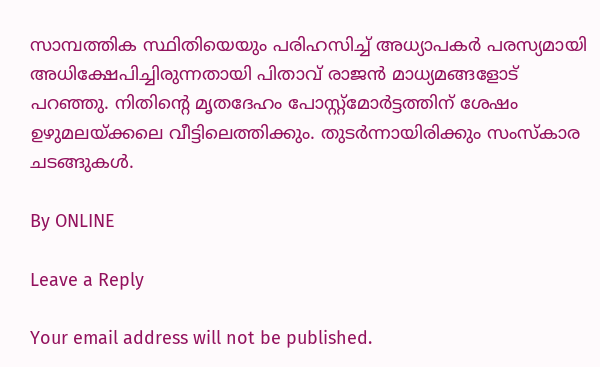സാമ്പത്തിക സ്ഥിതിയെയും പരിഹസിച്ച് അധ്യാപകര്‍ പരസ്യമായി അധിക്ഷേപിച്ചിരുന്നതായി പിതാവ് രാജന്‍ മാധ്യമങ്ങളോട് പറഞ്ഞു. നിതിന്റെ മൃതദേഹം പോസ്റ്റ്മോര്‍ട്ടത്തിന് ശേഷം ഉഴുമലയ്ക്കലെ വീട്ടിലെത്തിക്കും. തുടര്‍ന്നായിരിക്കും സംസ്‌കാര ചടങ്ങുകള്‍.

By ONLINE

Leave a Reply

Your email address will not be published.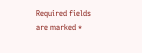Required fields are marked *